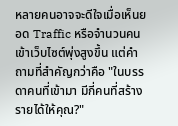หลายคนอาจจะดีใจเมื่อเห็นยอด Traffic หรือจำนวนคนเข้าเว็บไซต์พุ่งสูงขึ้น แต่คำถามที่สำคัญกว่าคือ "ในบรรดาคนที่เข้ามา มีกี่คนที่สร้างรายได้ให้คุณ?"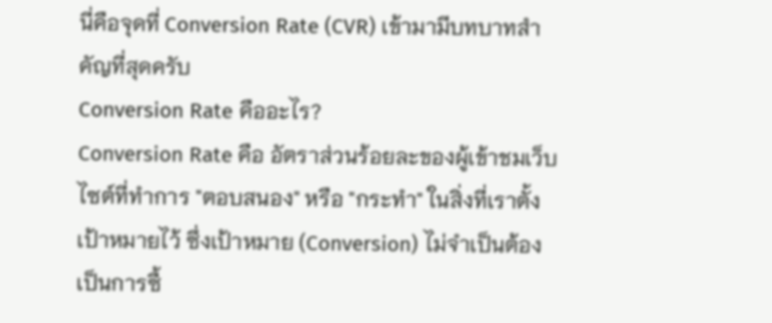นี่คือจุดที่ Conversion Rate (CVR) เข้ามามีบทบาทสำคัญที่สุดครับ
Conversion Rate คืออะไร?
Conversion Rate คือ อัตราส่วนร้อยละของผู้เข้าชมเว็บไซต์ที่ทำการ "ตอบสนอง" หรือ "กระทำ" ในสิ่งที่เราตั้งเป้าหมายไว้ ซึ่งเป้าหมาย (Conversion) ไม่จำเป็นต้องเป็นการซื้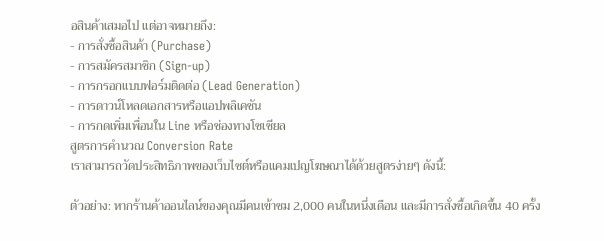อสินค้าเสมอไป แต่อาจหมายถึง:
- การสั่งซื้อสินค้า (Purchase)
- การสมัครสมาชิก (Sign-up)
- การกรอกแบบฟอร์มติดต่อ (Lead Generation)
- การดาวน์โหลดเอกสารหรือแอปพลิเคชัน
- การกดเพิ่มเพื่อนใน Line หรือช่องทางโซเชียล
สูตรการคำนวณ Conversion Rate
เราสามารถวัดประสิทธิภาพของเว็บไซต์หรือแคมเปญโฆษณาได้ด้วยสูตรง่ายๆ ดังนี้:

ตัวอย่าง: หากร้านค้าออนไลน์ของคุณมีคนเข้าชม 2,000 คนในหนึ่งเดือน และมีการสั่งซื้อเกิดขึ้น 40 ครั้ง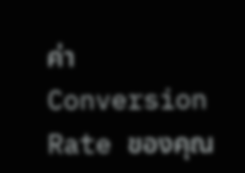ค่า Conversion Rate ของคุณ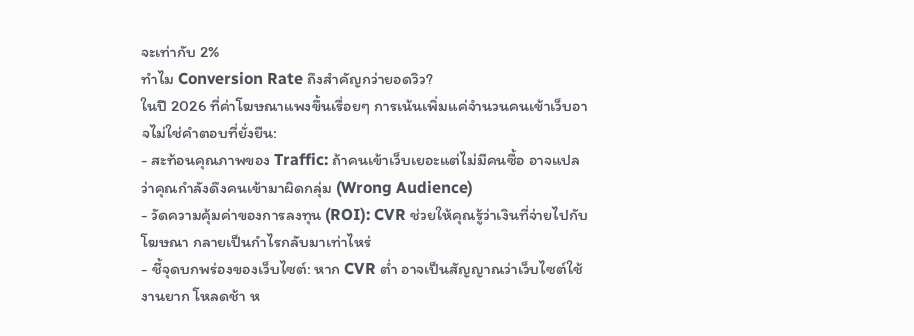จะเท่ากับ 2%
ทำไม Conversion Rate ถึงสำคัญกว่ายอดวิว?
ในปี 2026 ที่ค่าโฆษณาแพงขึ้นเรื่อยๆ การเน้นเพิ่มแค่จำนวนคนเข้าเว็บอาจไม่ใช่คำตอบที่ยั่งยืน:
- สะท้อนคุณภาพของ Traffic: ถ้าคนเข้าเว็บเยอะแต่ไม่มีคนซื้อ อาจแปลว่าคุณกำลังดึงคนเข้ามาผิดกลุ่ม (Wrong Audience)
- วัดความคุ้มค่าของการลงทุน (ROI): CVR ช่วยให้คุณรู้ว่าเงินที่จ่ายไปกับโฆษณา กลายเป็นกำไรกลับมาเท่าไหร่
- ชี้จุดบกพร่องของเว็บไซต์: หาก CVR ต่ำ อาจเป็นสัญญาณว่าเว็บไซต์ใช้งานยาก โหลดช้า ห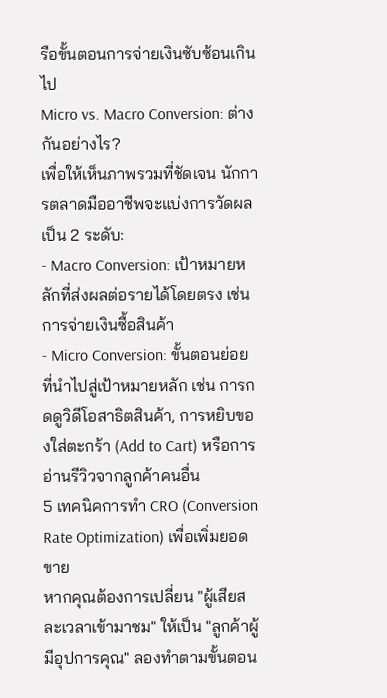รือขั้นตอนการจ่ายเงินซับซ้อนเกินไป
Micro vs. Macro Conversion: ต่างกันอย่างไร?
เพื่อให้เห็นภาพรวมที่ชัดเจน นักการตลาดมืออาชีพจะแบ่งการวัดผลเป็น 2 ระดับ:
- Macro Conversion: เป้าหมายหลักที่ส่งผลต่อรายได้โดยตรง เช่น การจ่ายเงินซื้อสินค้า
- Micro Conversion: ขั้นตอนย่อยที่นำไปสู่เป้าหมายหลัก เช่น การกดดูวิดีโอสาธิตสินค้า, การหยิบของใส่ตะกร้า (Add to Cart) หรือการอ่านรีวิวจากลูกค้าคนอื่น
5 เทคนิคการทำ CRO (Conversion Rate Optimization) เพื่อเพิ่มยอดขาย
หากคุณต้องการเปลี่ยน "ผู้เสียสละเวลาเข้ามาชม" ให้เป็น "ลูกค้าผู้มีอุปการคุณ" ลองทำตามขั้นตอน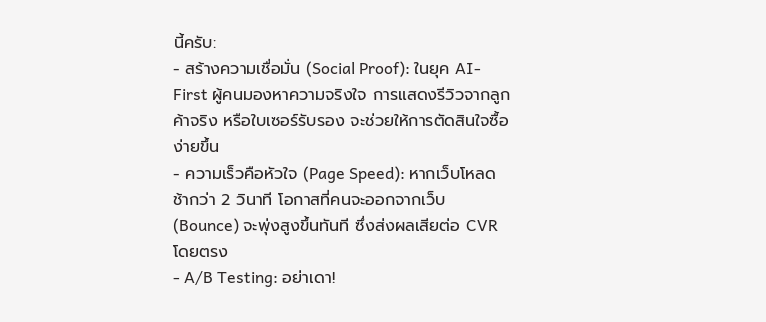นี้ครับ:
- สร้างความเชื่อมั่น (Social Proof): ในยุค AI-First ผู้คนมองหาความจริงใจ การแสดงรีวิวจากลูกค้าจริง หรือใบเซอร์รับรอง จะช่วยให้การตัดสินใจซื้อง่ายขึ้น
- ความเร็วคือหัวใจ (Page Speed): หากเว็บโหลดช้ากว่า 2 วินาที โอกาสที่คนจะออกจากเว็บ (Bounce) จะพุ่งสูงขึ้นทันที ซึ่งส่งผลเสียต่อ CVR โดยตรง
- A/B Testing: อย่าเดา!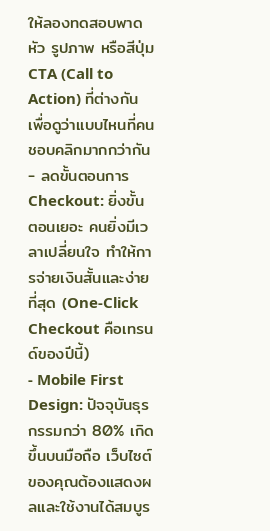ให้ลองทดสอบพาดหัว รูปภาพ หรือสีปุ่ม CTA (Call to Action) ที่ต่างกัน เพื่อดูว่าแบบไหนที่คนชอบคลิกมากกว่ากัน
- ลดขั้นตอนการ Checkout: ยิ่งขั้นตอนเยอะ คนยิ่งมีเวลาเปลี่ยนใจ ทำให้การจ่ายเงินสั้นและง่ายที่สุด (One-Click Checkout คือเทรนด์ของปีนี้)
- Mobile First Design: ปัจจุบันธุรกรรมกว่า 80% เกิดขึ้นบนมือถือ เว็บไซต์ของคุณต้องแสดงผลและใช้งานได้สมบูร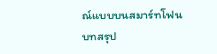ณ์แบบบนสมาร์ทโฟน
บทสรุป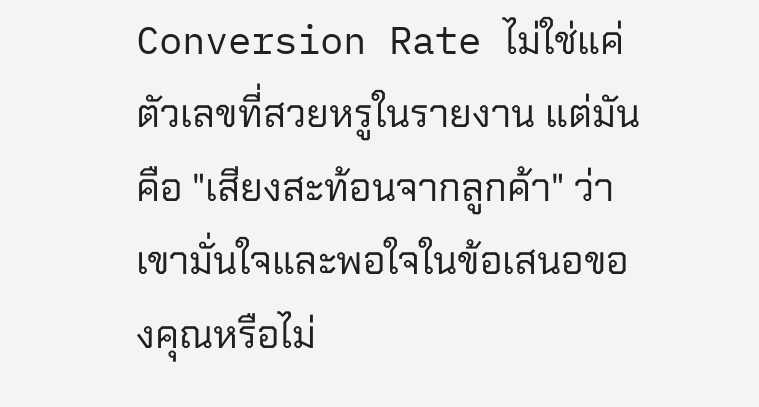Conversion Rate ไม่ใช่แค่ตัวเลขที่สวยหรูในรายงาน แต่มันคือ "เสียงสะท้อนจากลูกค้า" ว่าเขามั่นใจและพอใจในข้อเสนอของคุณหรือไม่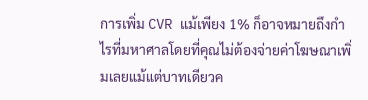การเพิ่ม CVR แม้เพียง 1% ก็อาจหมายถึงกำไรที่มหาศาลโดยที่คุณไม่ต้องจ่ายค่าโฆษณาเพิ่มเลยแม้แต่บาทเดียวค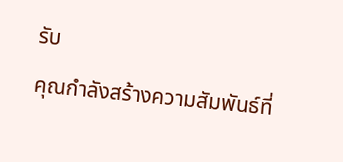รับ
คุณกำลังสร้างความสัมพันธ์ที่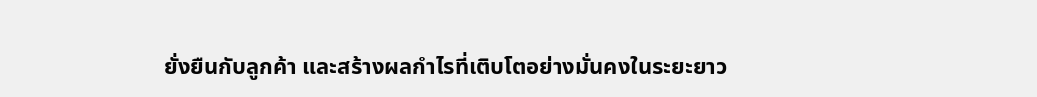ยั่งยืนกับลูกค้า และสร้างผลกำไรที่เติบโตอย่างมั่นคงในระยะยาว